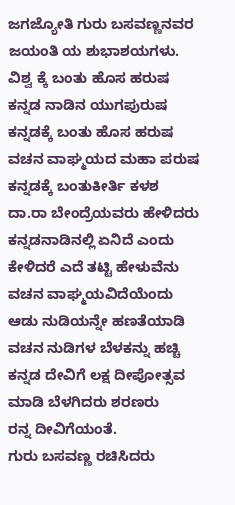ಜಗಜ್ಯೋತಿ ಗುರು ಬಸವಣ್ಣನವರ ಜಯಂತಿ ಯ ಶುಭಾಶಯಗಳು.
ವಿಶ್ವ ಕ್ಕೆ ಬಂತು ಹೊಸ ಹರುಷ
ಕನ್ನಡ ನಾಡಿನ ಯುಗಪುರುಷ
ಕನ್ನಡಕ್ಕೆ ಬಂತು ಹೊಸ ಹರುಷ
ವಚನ ವಾಘ್ಮಯದ ಮಹಾ ಪರುಷ
ಕನ್ನಡಕ್ಕೆ ಬಂತುಕೀರ್ತಿ ಕಳಶ
ದಾ.ರಾ ಬೇಂದ್ರೆಯವರು ಹೇಳಿದರು
ಕನ್ನಡನಾಡಿನಲ್ಲಿ ಏನಿದೆ ಎಂದು
ಕೇಳಿದರೆ ಎದೆ ತಟ್ಟಿ ಹೇಳುವೆನು ವಚನ ವಾಘ್ಮಯವಿದೆಯೆಂದು
ಆಡು ನುಡಿಯನ್ನೇ ಹಣತೆಯಾಡಿ
ವಚನ ನುಡಿಗಳ ಬೆಳಕನ್ನು ಹಚ್ಚಿ
ಕನ್ನಡ ದೇವಿಗೆ ಲಕ್ಷ ದೀಪೋತ್ಸವ
ಮಾಡಿ ಬೆಳಗಿದರು ಶರಣರು
ರನ್ನ ದೀವಿಗೆಯಂತೆ.
ಗುರು ಬಸವಣ್ಣ ರಚಿಸಿದರು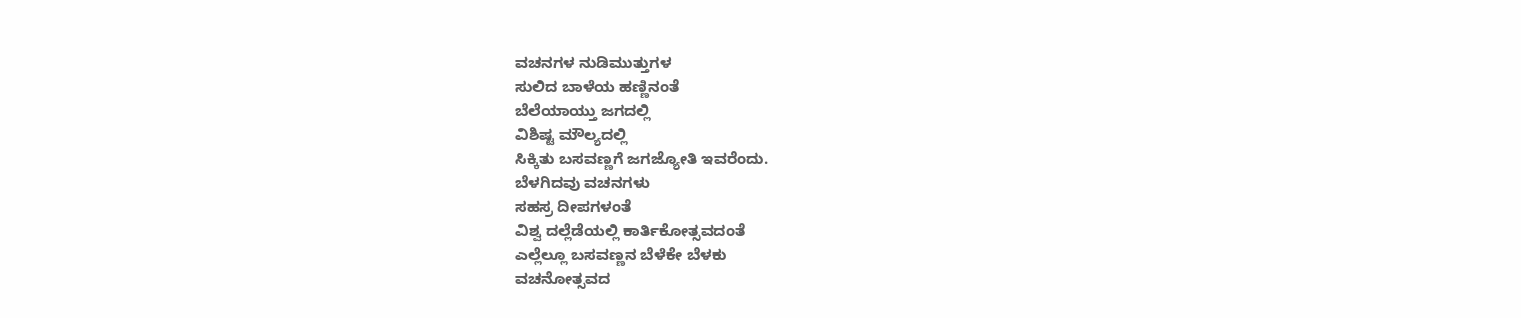ವಚನಗಳ ನುಡಿಮುತ್ತುಗಳ
ಸುಲಿದ ಬಾಳೆಯ ಹಣ್ಣಿನಂತೆ
ಬೆಲೆಯಾಯ್ತು ಜಗದಲ್ಲಿ
ವಿಶಿಷ್ಟ ಮೌಲ್ಯದಲ್ಲಿ
ಸಿಕ್ಕಿತು ಬಸವಣ್ಣಗೆ ಜಗಜ್ಯೋತಿ ಇವರೆಂದು.
ಬೆಳಗಿದವು ವಚನಗಳು
ಸಹಸ್ರ ದೀಪಗಳಂತೆ
ವಿಶ್ವ ದಲ್ಲೆಡೆಯಲ್ಲಿ ಕಾರ್ತಿಕೋತ್ಸವದಂತೆ
ಎಲ್ಲೆಲ್ಲೂ ಬಸವಣ್ಣನ ಬೆಳೆಕೇ ಬೆಳಕು
ವಚನೋತ್ಸವದ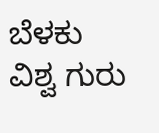ಬೆಳಕು
ವಿಶ್ವ ಗುರು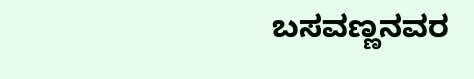ಬಸವಣ್ಣನವರ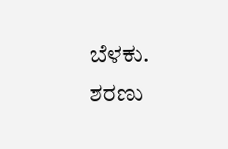ಬೆಳಕು.
ಶರಣು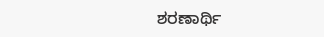ಶರಣಾರ್ಥಿ